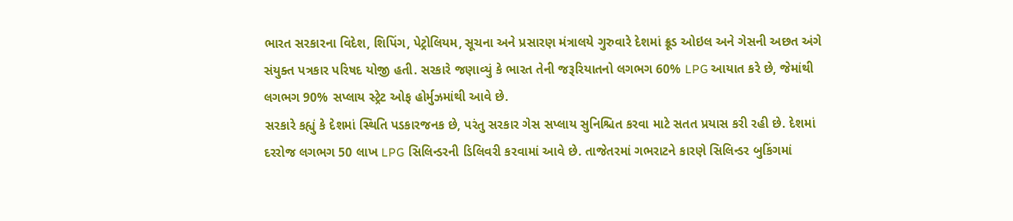ભારત સરકારના વિદેશ, શિપિંગ, પેટ્રોલિયમ, સૂચના અને પ્રસારણ મંત્રાલયે ગુરુવારે દેશમાં ક્રૂડ ઓઇલ અને ગેસની અછત અંગે સંયુક્ત પત્રકાર પરિષદ યોજી હતી. સરકારે જણાવ્યું કે ભારત તેની જરૂરિયાતનો લગભગ 60% LPG આયાત કરે છે, જેમાંથી લગભગ 90% સપ્લાય સ્ટ્રેટ ઓફ હોર્મુઝમાંથી આવે છે.
સરકારે કહ્યું કે દેશમાં સ્થિતિ પડકારજનક છે, પરંતુ સરકાર ગેસ સપ્લાય સુનિશ્ચિત કરવા માટે સતત પ્રયાસ કરી રહી છે. દેશમાં દરરોજ લગભગ 50 લાખ LPG સિલિન્ડરની ડિલિવરી કરવામાં આવે છે. તાજેતરમાં ગભરાટને કારણે સિલિન્ડર બુકિંગમાં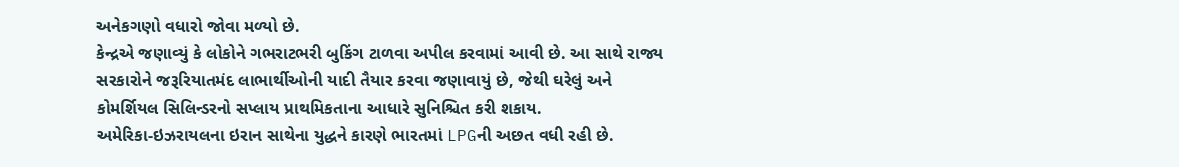અનેકગણો વધારો જોવા મળ્યો છે.
કેન્દ્રએ જણાવ્યું કે લોકોને ગભરાટભરી બુકિંગ ટાળવા અપીલ કરવામાં આવી છે. આ સાથે રાજ્ય સરકારોને જરૂરિયાતમંદ લાભાર્થીઓની યાદી તૈયાર કરવા જણાવાયું છે, જેથી ઘરેલું અને કોમર્શિયલ સિલિન્ડરનો સપ્લાય પ્રાથમિકતાના આધારે સુનિશ્ચિત કરી શકાય.
અમેરિકા-ઇઝરાયલના ઇરાન સાથેના યુદ્ધને કારણે ભારતમાં LPGની અછત વધી રહી છે.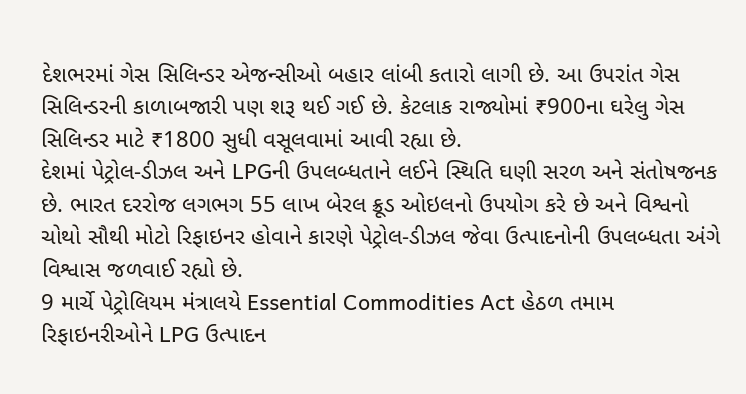દેશભરમાં ગેસ સિલિન્ડર એજન્સીઓ બહાર લાંબી કતારો લાગી છે. આ ઉપરાંત ગેસ સિલિન્ડરની કાળાબજારી પણ શરૂ થઈ ગઈ છે. કેટલાક રાજ્યોમાં ₹900ના ઘરેલુ ગેસ સિલિન્ડર માટે ₹1800 સુધી વસૂલવામાં આવી રહ્યા છે.
દેશમાં પેટ્રોલ-ડીઝલ અને LPGની ઉપલબ્ધતાને લઈને સ્થિતિ ઘણી સરળ અને સંતોષજનક છે. ભારત દરરોજ લગભગ 55 લાખ બેરલ ક્રૂડ ઓઇલનો ઉપયોગ કરે છે અને વિશ્વનો ચોથો સૌથી મોટો રિફાઇનર હોવાને કારણે પેટ્રોલ-ડીઝલ જેવા ઉત્પાદનોની ઉપલબ્ધતા અંગે વિશ્વાસ જળવાઈ રહ્યો છે.
9 માર્ચે પેટ્રોલિયમ મંત્રાલયે Essential Commodities Act હેઠળ તમામ રિફાઇનરીઓને LPG ઉત્પાદન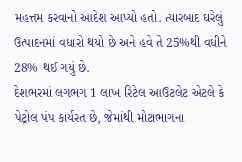મહત્તમ કરવાનો આદેશ આપ્યો હતો. ત્યારબાદ ઘરેલું ઉત્પાદનમાં વધારો થયો છે અને હવે તે 25%થી વધીને 28% થઈ ગયું છે.
દેશભરમાં લગભગ 1 લાખ રિટેલ આઉટલેટ એટલે કે પેટ્રોલ પંપ કાર્યરત છે, જેમાંથી મોટાભાગના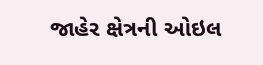જાહેર ક્ષેત્રની ઓઇલ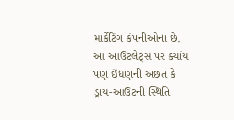માર્કેટિંગ કંપનીઓના છે. આ આઉટલેટ્સ પર ક્યાંય પણ ઇંધણની અછત કે ડ્રાય-આઉટની સ્થિતિ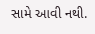સામે આવી નથી.